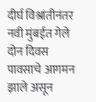दीर्घ विश्रांतीनंतर नवी मुंबईत गेले दोन दिवस पावसाचे आगमन झाले असून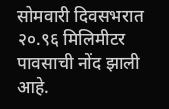सोमवारी दिवसभरात २०.९६ मिलिमीटर पावसाची नोंद झाली आहे.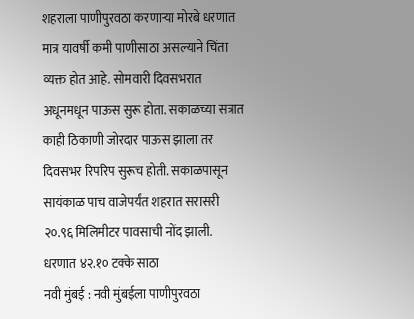शहराला पाणीपुरवठा करणाऱ्या मोरबे धरणात मात्र यावर्षी कमी पाणीसाठा असल्याने चिंता व्यक्त होत आहे. सोमवारी दिवसभरात अधूनमधून पाऊस सुरू होता. सकाळच्या सत्रात काही ठिकाणी जोरदार पाऊस झाला तर दिवसभर रिपरिप सुरूच होती. सकाळपासून सायंकाळ पाच वाजेपर्यंत शहरात सरासरी २०.९६ मिलिमीटर पावसाची नोंद झाली.
धरणात ४२.१० टक्के साठा
नवी मुंबई : नवी मुंबईला पाणीपुरवठा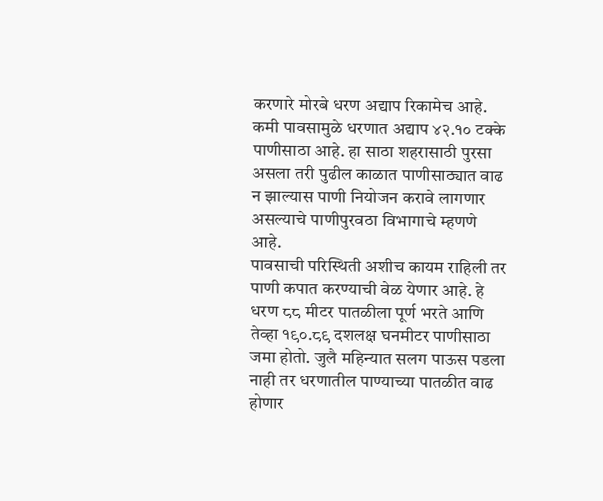करणारे मोरबे धरण अद्याप रिकामेच आहे. कमी पावसामुळे धरणात अद्याप ४२.१० टक्के पाणीसाठा आहे. हा साठा शहरासाठी पुरसा असला तरी पुढील काळात पाणीसाठ्यात वाढ न झाल्यास पाणी नियोजन करावे लागणार असल्याचे पाणीपुरवठा विभागाचे म्हणणे आहे.
पावसाची परिस्थिती अशीच कायम राहिली तर पाणी कपात करण्याची वेळ येणार आहे. हे धरण ८८ मीटर पातळीला पूर्ण भरते आणि तेव्हा १९०.८९ दशलक्ष घनमीटर पाणीसाठा जमा होतो. जुलै महिन्यात सलग पाऊस पडला नाही तर धरणातील पाण्याच्या पातळीत वाढ होणार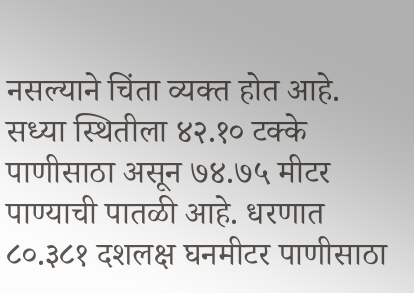नसल्याने चिंता व्यक्त होत आहे. सध्या स्थितीला ४२.१० टक्के पाणीसाठा असून ७४.७५ मीटर पाण्याची पातळी आहे. धरणात ८०.३८१ दशलक्ष घनमीटर पाणीसाठा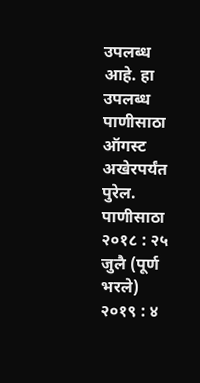उपलब्ध आहे. हा उपलब्ध पाणीसाठा ऑगस्ट अखेरपर्यंत पुरेल.
पाणीसाठा
२०१८ : २५ जुलै (पूर्ण भरले)
२०१९ : ४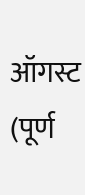ऑगस्ट (पूर्ण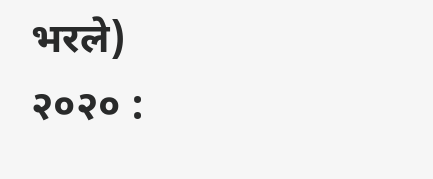भरले)
२०२० :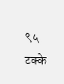९५ टक्के